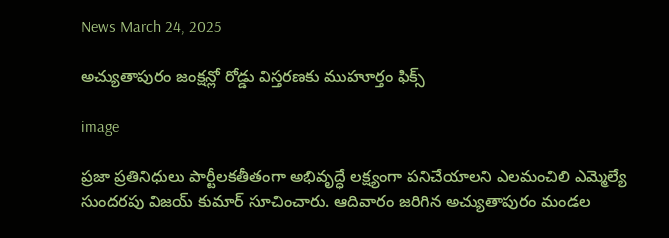News March 24, 2025

అచ్యుతాపురం జంక్షన్లో రోడ్డు విస్తరణకు ముహూర్తం ఫిక్స్

image

ప్రజా ప్రతినిధులు పార్టీలకతీతంగా అభివృద్ధే లక్ష్యంగా పనిచేయాలని ఎలమంచిలి ఎమ్మెల్యే సుందరపు విజయ్ కుమార్ సూచించారు. ఆదివారం జరిగిన అచ్యుతాపురం మండల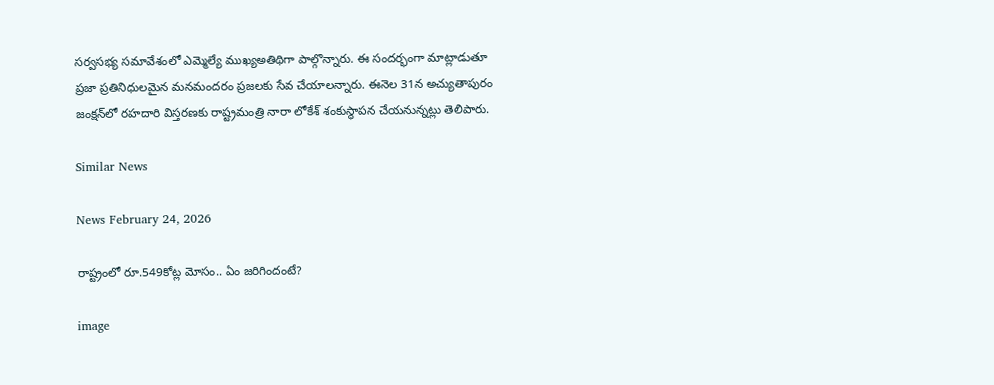సర్వసభ్య సమావేశంలో ఎమ్మెల్యే ముఖ్యఅతిథిగా పాల్గొన్నారు. ఈ సందర్భంగా మాట్లాడుతూ ప్రజా ప్రతినిధులమైన మనమందరం ప్రజలకు సేవ చేయాలన్నారు. ఈనెల 31న అచ్యుతాపురం జంక్షన్‌లో రహదారి విస్తరణకు రాష్ట్రమంత్రి నారా లోకేశ్ శంకుస్థాపన చేయనున్నట్లు తెలిపారు.

Similar News

News February 24, 2026

రాష్ట్రంలో రూ.549కోట్ల మోసం.. ఏం జరిగిందంటే?

image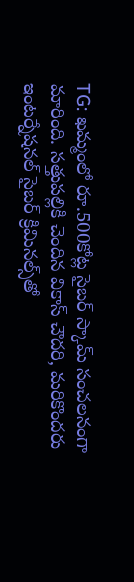TG: ఖమ్మంలో రూ.500కోట్ల సైబర్ స్కామ్ సంచలనంగా మారింది. సత్తుపల్లికి చెందిన వికాస్ చౌదరి, మరికొందరు ఇంటర్నేషనల్ సైబర్ క్రిమినల్స్‌తో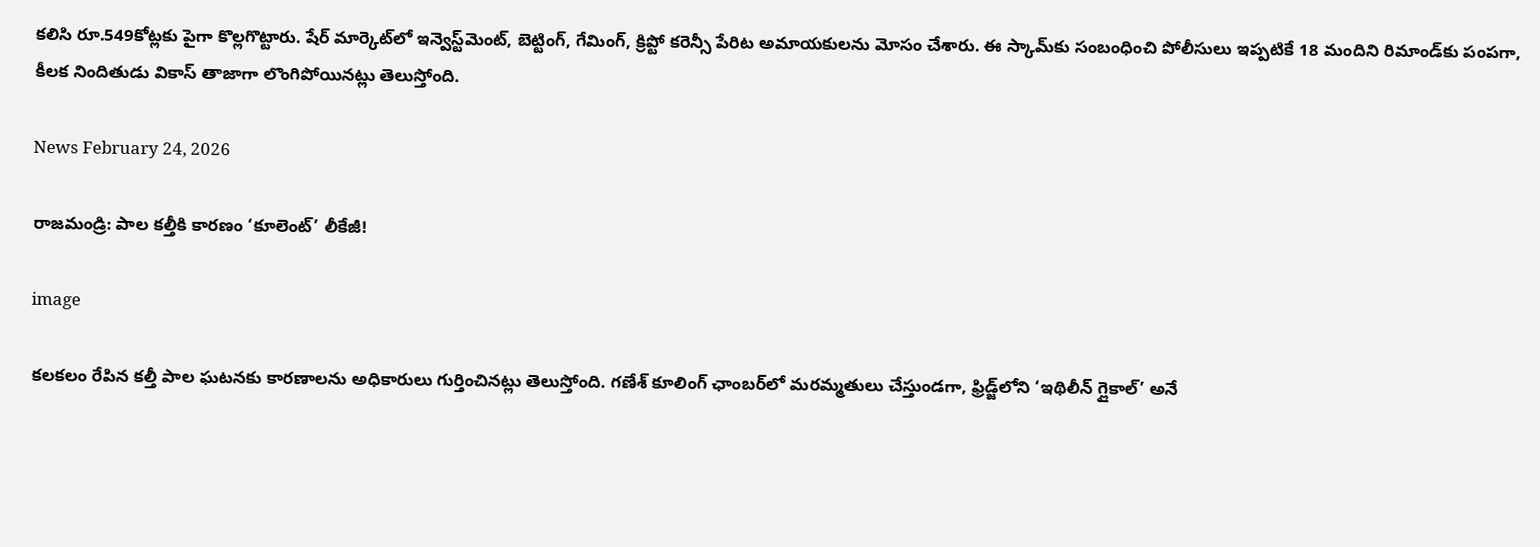కలిసి రూ.549కోట్లకు పైగా కొల్లగొట్టారు. షేర్ మార్కెట్‌లో ఇన్వెస్ట్‌మెంట్, బెట్టింగ్, గేమింగ్, క్రిప్టో కరెన్సీ పేరిట అమాయకులను మోసం చేశారు. ఈ స్కామ్‌కు సంబంధించి పోలీసులు ఇప్పటికే 18 మందిని రిమాండ్‌కు పంపగా, కీలక నిందితుడు వికాస్ తాజాగా లొంగిపోయినట్లు తెలుస్తోంది.

News February 24, 2026

రాజమండ్రి: పాల కల్తీకి కారణం ‘కూలెంట్’ లీకేజీ!

image

కలకలం రేపిన కల్తీ పాల ఘటనకు కారణాలను అధికారులు గుర్తించినట్లు తెలుస్తోంది. గణేశ్ కూలింగ్ ఛాంబర్‌లో మరమ్మతులు చేస్తుండగా, ఫ్రిడ్జ్‌లోని ‘ఇథిలీన్ గ్లైకాల్’ అనే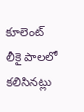కూలెంట్ లీకై పాలలో కలిసినట్లు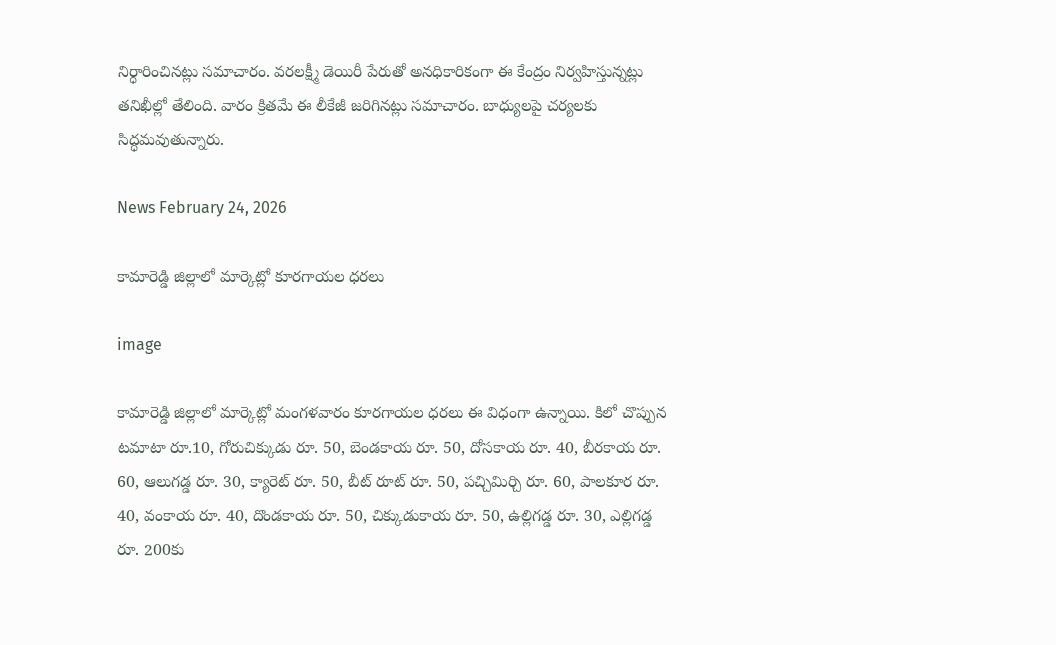నిర్ధారించినట్లు సమాచారం. వరలక్ష్మీ డెయిరీ పేరుతో అనధికారికంగా ఈ కేంద్రం నిర్వహిస్తున్నట్లు తనిఖీల్లో తేలింది. వారం క్రితమే ఈ లీకేజీ జరిగినట్లు సమాచారం. బాధ్యులపై చర్యలకు సిద్ధమవుతున్నారు.

News February 24, 2026

కామారెడ్డి జిల్లాలో మార్కెట్లో కూరగాయల ధరలు

image

కామారెడ్డి జిల్లాలో మార్కెట్లో మంగళవారం కూరగాయల ధరలు ఈ విధంగా ఉన్నాయి. కిలో చొప్పున టమాటా రూ.10, గోరుచిక్కుడు రూ. 50, బెండకాయ రూ. 50, దోసకాయ రూ. 40, బీరకాయ రూ. 60, ఆలుగడ్డ రూ. 30, క్యారెట్ రూ. 50, బీట్ రూట్ రూ. 50, పచ్చిమిర్చి రూ. 60, పాలకూర రూ. 40, వంకాయ రూ. 40, దొండకాయ రూ. 50, చిక్కుడుకాయ రూ. 50, ఉల్లిగడ్డ రూ. 30, ఎల్లిగడ్డ రూ. 200కు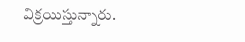విక్రయిస్తున్నారు.